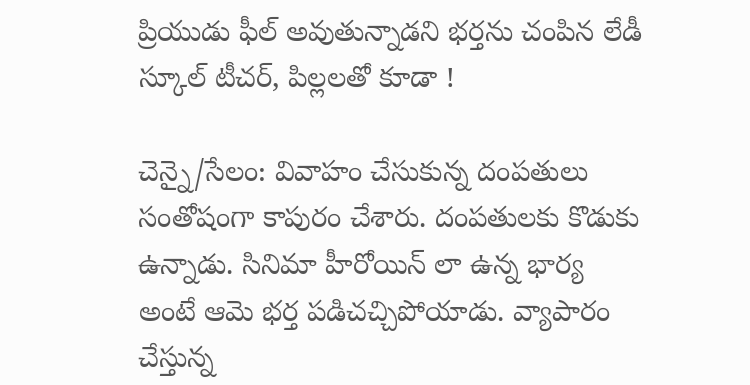ప్రియుడు ఫీల్ అవుతున్నాడని భర్తను చంపిన లేడీ స్కూల్ టీచర్, పిల్లలతో కూడా !

చెన్నై/సేలం: వివాహం చేసుకున్న దంపతులు సంతోషంగా కాపురం చేశారు. దంపతులకు కొడుకు ఉన్నాడు. సినిమా హీరోయిన్ లా ఉన్న భార్య అంటే ఆమె భర్త పడిచచ్చిపోయాడు. వ్యాపారం చేస్తున్న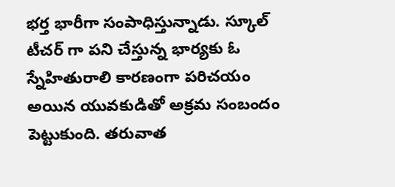భర్త భారీగా సంపాధిస్తున్నాడు. స్కూల్ టీచర్ గా పని చేస్తున్న భార్యకు ఓ స్నేహితురాలి కారణంగా పరిచయం అయిన యువకుడితో అక్రమ సంబందం పెట్టుకుంది. తరువాత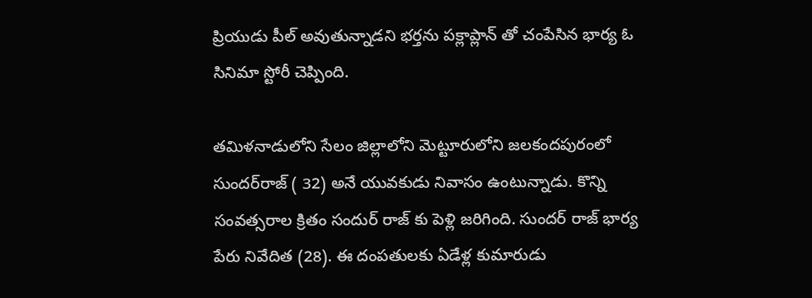ప్రియుడు పీల్ అవుతున్నాడని భర్తను పక్లాప్లాన్ తో చంపేసిన భార్య ఓ సినిమా స్టోరీ చెప్పింది.

తమిళనాడులోని సేలం జిల్లాలోని మెట్టూరులోని జలకందపురంలో సుందర్‌రాజ్ ( 32) అనే యువకుడు నివాసం ఉంటున్నాడు. కొన్ని సంవత్సరాల క్రితం సందుర్ రాజ్ కు పెళ్లి జరిగింది. సుందర్ రాజ్ భార్య పేరు నివేదిత (28). ఈ దంపతులకు ఏడేళ్ల కుమారుడు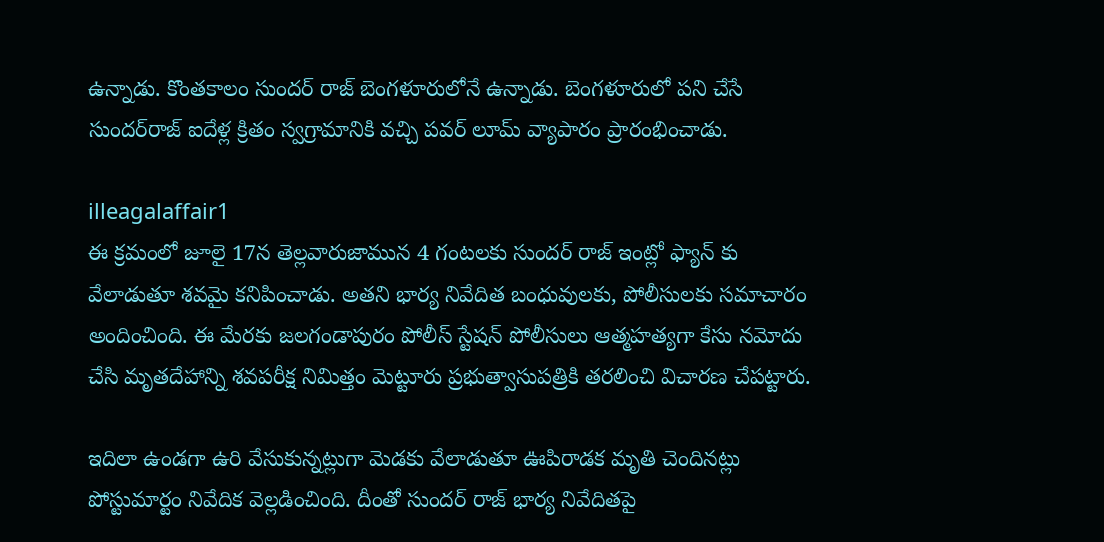ఉన్నాడు. కొంతకాలం సుందర్ రాజ్ బెంగళూరులోనే ఉన్నాడు. బెంగళూరులో పని చేసే సుందర్‌రాజ్ ఐదేళ్ల క్రితం స్వగ్రామానికి వచ్చి పవర్ లూమ్ వ్యాపారం ప్రారంభించాడు.

illeagalaffair1
ఈ క్రమంలో జూలై 17న తెల్లవారుజామున 4 గంటలకు సుందర్ రాజ్ ఇంట్లో ఫ్యాన్ కు వేలాడుతూ శవమై కనిపించాడు. అతని భార్య నివేదిత బంధువులకు, పోలీసులకు సమాచారం అందించింది. ఈ మేరకు జలగండాపురం పోలీస్ స్టేషన్ పోలీసులు ఆత్మహత్యగా కేసు నమోదు చేసి మృతదేహాన్ని శవపరీక్ష నిమిత్తం మెట్టూరు ప్రభుత్వాసుపత్రికి తరలించి విచారణ చేపట్టారు.

ఇదిలా ఉండగా ఉరి వేసుకున్నట్లుగా మెడకు వేలాడుతూ ఊపిరాడక మృతి చెందినట్లు పోస్టుమార్టం నివేదిక వెల్లడించింది. దీంతో సుందర్ రాజ్ భార్య నివేదితపై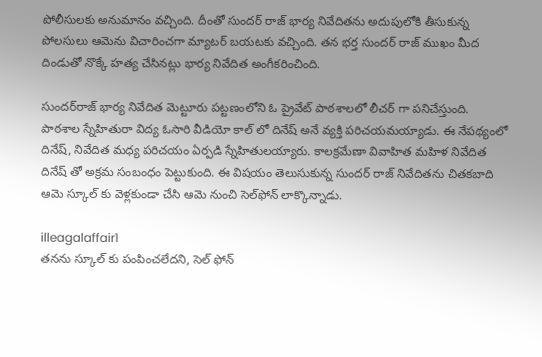పోలీసులకు అనుమానం వచ్చింది. దీంతో సుందర్ రాజ్ భార్య నివేదితను అదుపులోకి తీసుకున్న పోలసులు ఆమెను విచారించగా మ్యాటర్ బయటకు వచ్చింది. తన భర్త సుందర్ రాజ్ ముఖం మీద దిండుతో నొక్కే హత్య చేసినట్లు భార్య నివేదిత అంగీకరించింది.

సుందర్‌రాజ్‌ భార్య నివేదిత మెట్టూరు పట్టణంలోని ఓ ప్రైవేట్‌ పాఠశాలలో లీచర్ గా పనిచేస్తుంది. పాఠశాల స్నేహితురా విద్య ఓసారి వీడియో కాల్ లో దినేష్‌ అనే వ్యక్తి పరిచయమయ్యాడు. ఈ నేపథ్యంలో దినేష్, నివేదిత మధ్య పరిచయం ఏర్పడి స్నేహితులయ్యారు. కాలక్రమేణా వివాహిత మహిళ నివేదిత దినేష్ తో అక్రమ సంబంధం పెట్టుకుంది. ఈ విషయం తెలుసుకున్న సుందర్‌ రాజ్ నివేదితను చితకబాది ఆమె స్కూల్ కు వెళ్లకుండా చేసి ఆమె నుంచి సెల్‌ఫోన్ లాక్కొన్నాడు.

illeagalaffair1
తనను స్కూల్ కు పంపించలేదని, సెల్ ఫోన్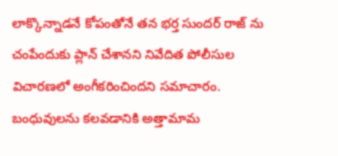లాక్కొన్నాడనే కోపంతోనే తన భర్త సుందర్ రాజ్ ను చంపేందుకు ప్లాన్ చేశానని నివేదిత పోలీసుల విచారణలో అంగీకరించిందని సమాచారం. బంధువులను కలవడానికి అత్తామామ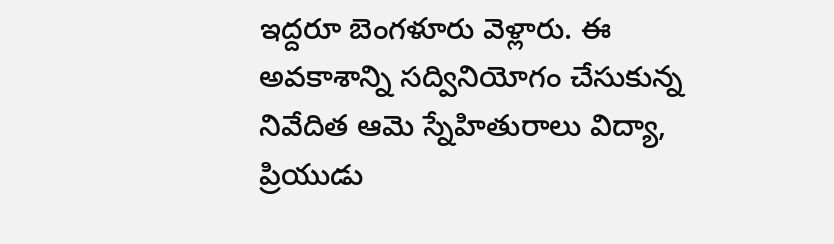ఇద్దరూ బెంగళూరు వెళ్లారు. ఈ అవకాశాన్ని సద్వినియోగం చేసుకున్న నివేదిత ఆమె స్నేహితురాలు విద్యా, ప్రియుడు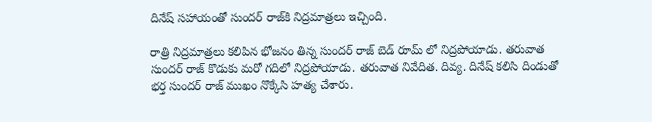దినేష్ సహాయంతో సుందర్‌ రాజ్‌కి నిద్రమాత్రలు ఇచ్చింది.

రాత్రి నిద్రమాత్రలు కలిపిన భోజనం తిన్న సుందర్ రాజ్ బెడ్ రూమ్ లో నిద్రపోయాడు. తరువాత సుందర్ రాజ్ కొడుకు మరో గదిలో నిద్రపోయాడు. తరువాత నివేదిత. దివ్య. దినేష్ కలిసి దిండుతో భర్త సుందర్ రాజ్ ముఖం నొక్కేసి హత్య చేశారు.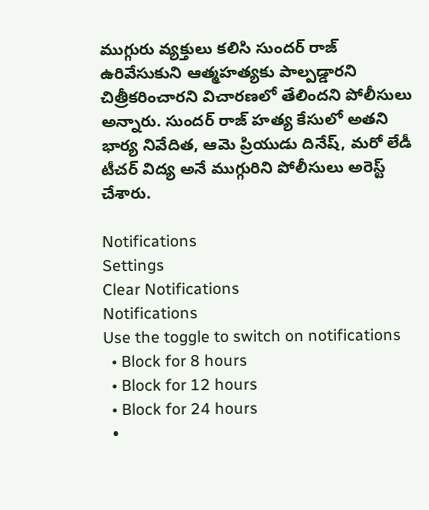ముగ్గురు వ్యక్తులు కలిసి సుందర్ రాజ్ ఉరివేసుకుని ఆత్మహత్యకు పాల్పడ్డారని చిత్రీకరించారని విచారణలో తేలిందని పోలీసులు అన్నారు. సుందర్ రాజ్ హత్య కేసులో అతని భార్య నివేదిత, ఆమె ప్రియుడు దినేష్, మరో లేడీ టీచర్ విద్య అనే ముగ్గురిని పోలీసులు అరెస్ట్ చేశారు.

Notifications
Settings
Clear Notifications
Notifications
Use the toggle to switch on notifications
  • Block for 8 hours
  • Block for 12 hours
  • Block for 24 hours
  •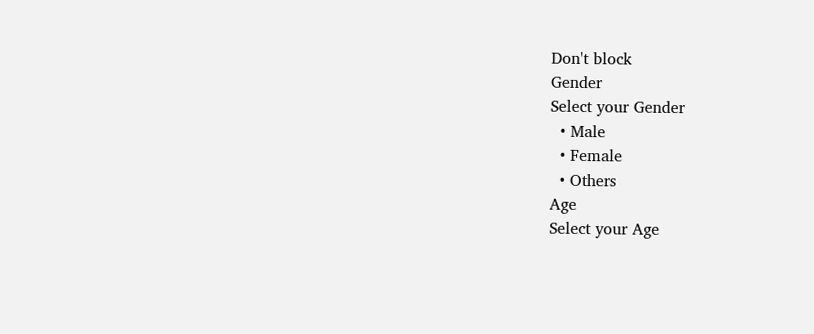Don't block
Gender
Select your Gender
  • Male
  • Female
  • Others
Age
Select your Age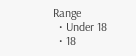Range
  • Under 18
  • 18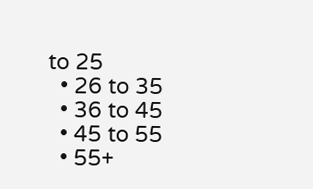to 25
  • 26 to 35
  • 36 to 45
  • 45 to 55
  • 55+